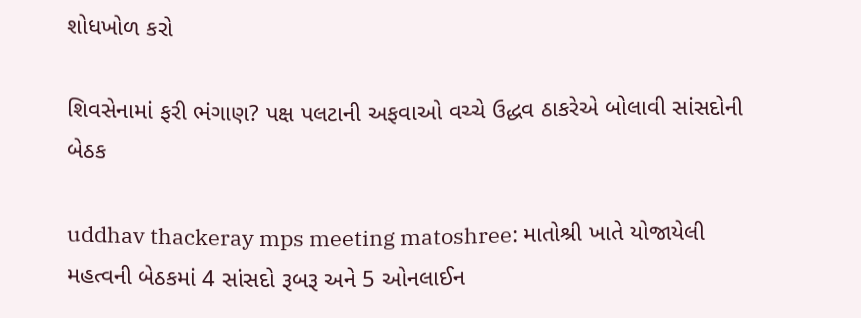શોધખોળ કરો

શિવસેનામાં ફરી ભંગાણ? પક્ષ પલટાની અફવાઓ વચ્ચે ઉદ્ધવ ઠાકરેએ બોલાવી સાંસદોની બેઠક

uddhav thackeray mps meeting matoshree: માતોશ્રી ખાતે યોજાયેલી મહત્વની બેઠકમાં 4 સાંસદો રૂબરૂ અને 5 ઓનલાઈન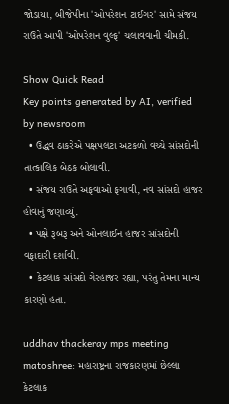જોડાયા, બીજેપીના 'ઓપરેશન ટાઈગર' સામે સંજય રાઉતે આપી 'ઓપરેશન વુલ્ફ' ચલાવવાની ચીમકી.

Show Quick Read
Key points generated by AI, verified by newsroom
  • ઉદ્ધવ ઠાકરેએ પક્ષપલટા અટકળો વચ્ચે સાંસદોની તાત્કાલિક બેઠક બોલાવી.
  • સંજય રાઉતે અફવાઓ ફગાવી, નવ સાંસદો હાજર હોવાનું જણાવ્યું.
  • પક્ષે રૂબરૂ અને ઓનલાઈન હાજર સાંસદોની વફાદારી દર્શાવી.
  • કેટલાક સાંસદો ગેરહાજર રહ્યા, પરંતુ તેમના માન્ય કારણો હતા.

uddhav thackeray mps meeting matoshree: મહારાષ્ટ્રના રાજકારણમાં છેલ્લા કેટલાક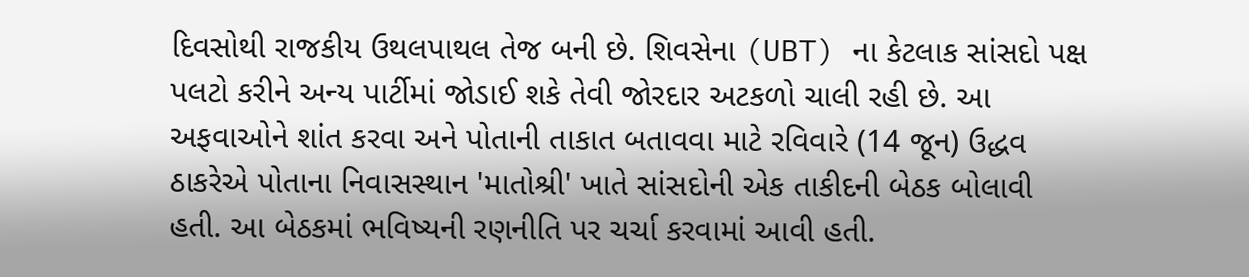દિવસોથી રાજકીય ઉથલપાથલ તેજ બની છે. શિવસેના (UBT) ના કેટલાક સાંસદો પક્ષ પલટો કરીને અન્ય પાર્ટીમાં જોડાઈ શકે તેવી જોરદાર અટકળો ચાલી રહી છે. આ અફવાઓને શાંત કરવા અને પોતાની તાકાત બતાવવા માટે રવિવારે (14 જૂન) ઉદ્ધવ ઠાકરેએ પોતાના નિવાસસ્થાન 'માતોશ્રી' ખાતે સાંસદોની એક તાકીદની બેઠક બોલાવી હતી. આ બેઠકમાં ભવિષ્યની રણનીતિ પર ચર્ચા કરવામાં આવી હતી.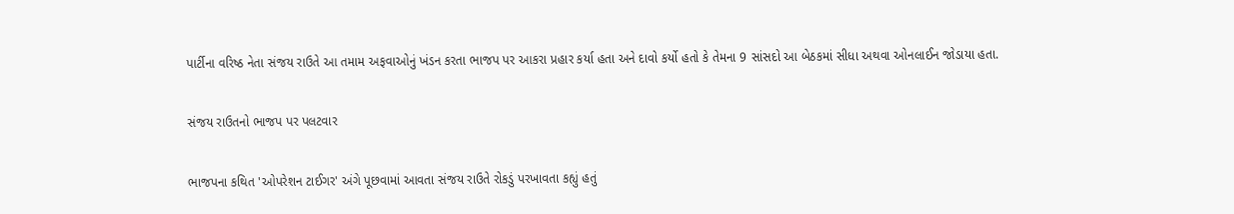પાર્ટીના વરિષ્ઠ નેતા સંજય રાઉતે આ તમામ અફવાઓનું ખંડન કરતા ભાજપ પર આકરા પ્રહાર કર્યા હતા અને દાવો કર્યો હતો કે તેમના 9 સાંસદો આ બેઠકમાં સીધા અથવા ઓનલાઈન જોડાયા હતા.

સંજય રાઉતનો ભાજપ પર પલટવાર

ભાજપના કથિત 'ઓપરેશન ટાઈગર' અંગે પૂછવામાં આવતા સંજય રાઉતે રોકડું પરખાવતા કહ્યું હતું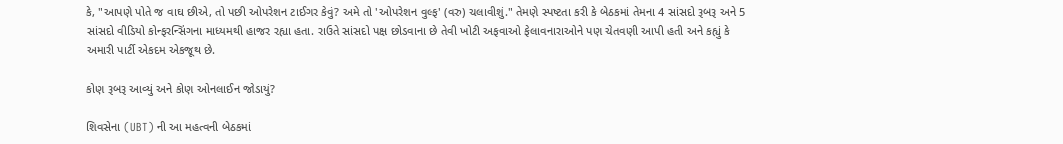કે, "આપણે પોતે જ વાઘ છીએ, તો પછી ઓપરેશન ટાઈગર કેવું? અમે તો 'ઓપરેશન વુલ્ફ' (વરુ) ચલાવીશું." તેમણે સ્પષ્ટતા કરી કે બેઠકમાં તેમના 4 સાંસદો રૂબરૂ અને 5 સાંસદો વીડિયો કોન્ફરન્સિંગના માધ્યમથી હાજર રહ્યા હતા. રાઉતે સાંસદો પક્ષ છોડવાના છે તેવી ખોટી અફવાઓ ફેલાવનારાઓને પણ ચેતવણી આપી હતી અને કહ્યું કે અમારી પાર્ટી એકદમ એકજૂથ છે.

કોણ રૂબરૂ આવ્યું અને કોણ ઓનલાઈન જોડાયું?

શિવસેના (UBT) ની આ મહત્વની બેઠકમાં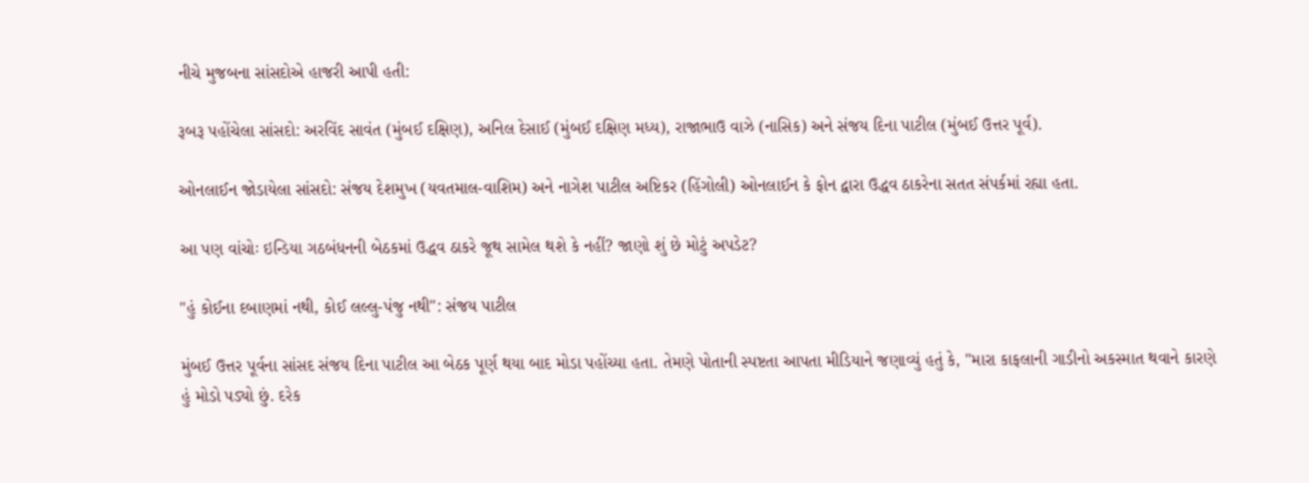નીચે મુજબના સાંસદોએ હાજરી આપી હતી:

રૂબરૂ પહોંચેલા સાંસદો: અરવિંદ સાવંત (મુંબઈ દક્ષિણ), અનિલ દેસાઈ (મુંબઈ દક્ષિણ મધ્ય), રાજાભાઉ વાઝે (નાસિક) અને સંજય દિના પાટીલ (મુંબઈ ઉત્તર પૂર્વ).

ઓનલાઈન જોડાયેલા સાંસદો: સંજય દેશમુખ (યવતમાલ-વાશિમ) અને નાગેશ પાટીલ અષ્ટિકર (હિંગોલી) ઓનલાઈન કે ફોન દ્વારા ઉદ્ધવ ઠાકરેના સતત સંપર્કમાં રહ્યા હતા.

આ પણ વાંચોઃ ઇન્ડિયા ગઠબંધનની બેઠકમાં ઉદ્ધવ ઠાકરે જૂથ સામેલ થશે કે નહીં? જાણો શું છે મોટું અપડેટ?

"હું કોઈના દબાણમાં નથી, કોઈ લલ્લુ-પંજુ નથી": સંજય પાટીલ

મુંબઈ ઉત્તર પૂર્વના સાંસદ સંજય દિના પાટીલ આ બેઠક પૂર્ણ થયા બાદ મોડા પહોંચ્યા હતા. તેમણે પોતાની સ્પષ્ટતા આપતા મીડિયાને જણાવ્યું હતું કે, "મારા કાફલાની ગાડીનો અકસ્માત થવાને કારણે હું મોડો પડ્યો છું. દરેક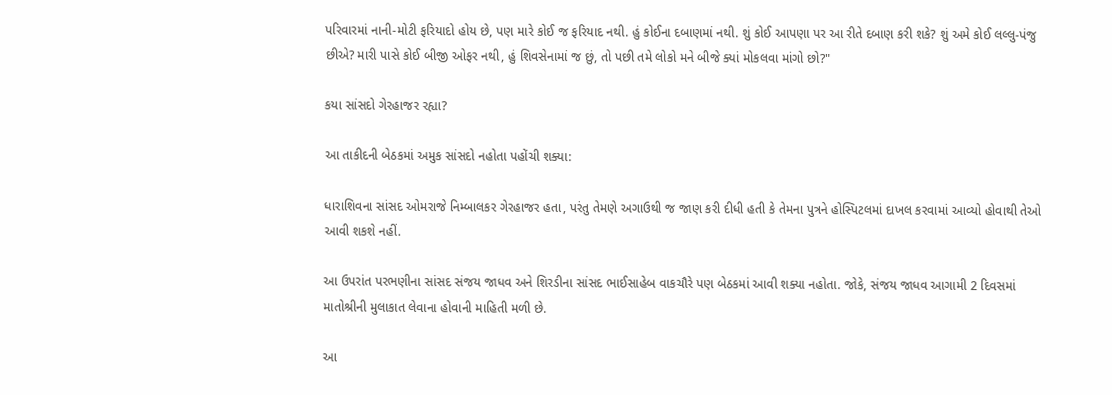પરિવારમાં નાની-મોટી ફરિયાદો હોય છે, પણ મારે કોઈ જ ફરિયાદ નથી. હું કોઈના દબાણમાં નથી. શું કોઈ આપણા પર આ રીતે દબાણ કરી શકે? શું અમે કોઈ લલ્લુ-પંજુ છીએ? મારી પાસે કોઈ બીજી ઓફર નથી, હું શિવસેનામાં જ છું, તો પછી તમે લોકો મને બીજે ક્યાં મોકલવા માંગો છો?"

કયા સાંસદો ગેરહાજર રહ્યા?

આ તાકીદની બેઠકમાં અમુક સાંસદો નહોતા પહોંચી શક્યા:

ધારાશિવના સાંસદ ઓમરાજે નિમ્બાલકર ગેરહાજર હતા, પરંતુ તેમણે અગાઉથી જ જાણ કરી દીધી હતી કે તેમના પુત્રને હોસ્પિટલમાં દાખલ કરવામાં આવ્યો હોવાથી તેઓ આવી શકશે નહીં.

આ ઉપરાંત પરભણીના સાંસદ સંજય જાધવ અને શિરડીના સાંસદ ભાઈસાહેબ વાકચૌરે પણ બેઠકમાં આવી શક્યા નહોતા. જોકે, સંજય જાધવ આગામી 2 દિવસમાં માતોશ્રીની મુલાકાત લેવાના હોવાની માહિતી મળી છે.

આ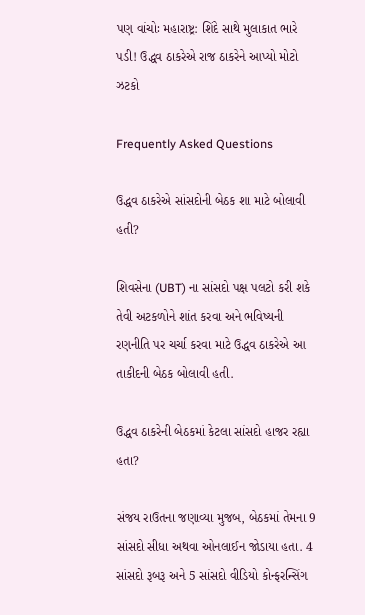પણ વાંચોઃ મહારાષ્ટ્ર: શિંદે સાથે મુલાકાત ભારે પડી! ઉદ્ધવ ઠાકરેએ રાજ ઠાકરેને આપ્યો મોટો ઝટકો

Frequently Asked Questions

ઉદ્ધવ ઠાકરેએ સાંસદોની બેઠક શા માટે બોલાવી હતી?

શિવસેના (UBT) ના સાંસદો પક્ષ પલટો કરી શકે તેવી અટકળોને શાંત કરવા અને ભવિષ્યની રણનીતિ પર ચર્ચા કરવા માટે ઉદ્ધવ ઠાકરેએ આ તાકીદની બેઠક બોલાવી હતી.

ઉદ્ધવ ઠાકરેની બેઠકમાં કેટલા સાંસદો હાજર રહ્યા હતા?

સંજય રાઉતના જણાવ્યા મુજબ, બેઠકમાં તેમના 9 સાંસદો સીધા અથવા ઓનલાઈન જોડાયા હતા. 4 સાંસદો રૂબરૂ અને 5 સાંસદો વીડિયો કોન્ફરન્સિંગ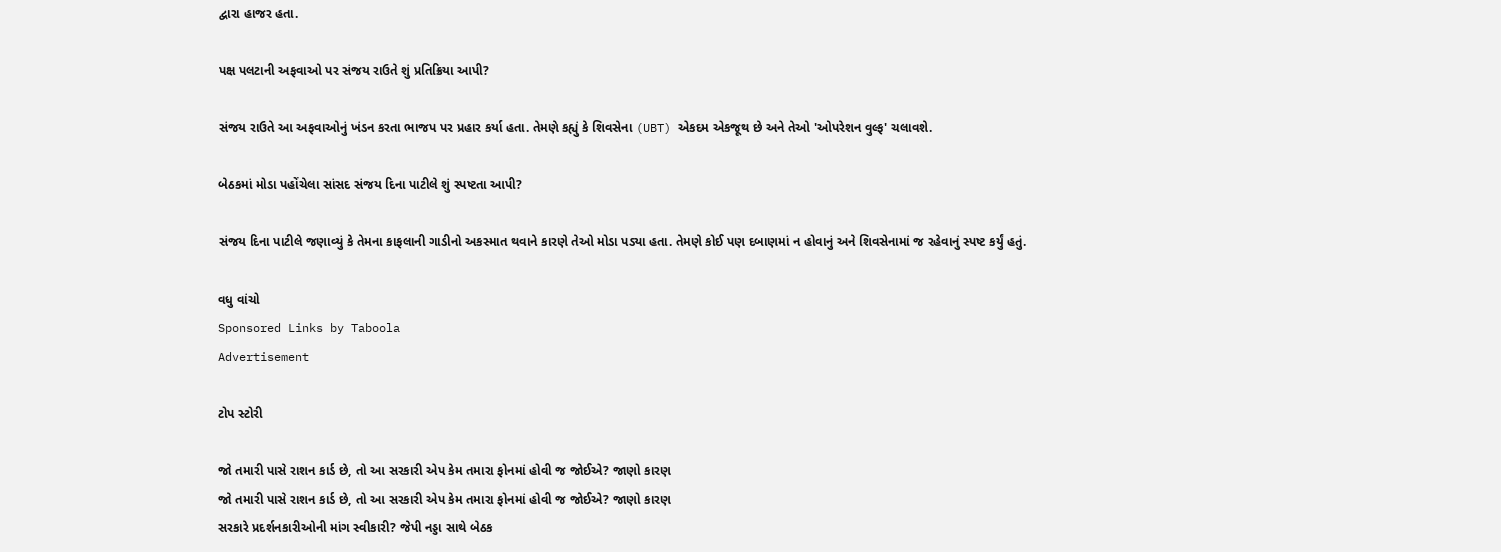દ્વારા હાજર હતા.

પક્ષ પલટાની અફવાઓ પર સંજય રાઉતે શું પ્રતિક્રિયા આપી?

સંજય રાઉતે આ અફવાઓનું ખંડન કરતા ભાજપ પર પ્રહાર કર્યા હતા. તેમણે કહ્યું કે શિવસેના (UBT) એકદમ એકજૂથ છે અને તેઓ 'ઓપરેશન વુલ્ફ' ચલાવશે.

બેઠકમાં મોડા પહોંચેલા સાંસદ સંજય દિના પાટીલે શું સ્પષ્ટતા આપી?

સંજય દિના પાટીલે જણાવ્યું કે તેમના કાફલાની ગાડીનો અકસ્માત થવાને કારણે તેઓ મોડા પડ્યા હતા. તેમણે કોઈ પણ દબાણમાં ન હોવાનું અને શિવસેનામાં જ રહેવાનું સ્પષ્ટ કર્યું હતું.

વધુ વાંચો
Sponsored Links by Taboola
Advertisement

ટોપ સ્ટોરી

જો તમારી પાસે રાશન કાર્ડ છે, તો આ સરકારી એપ કેમ તમારા ફોનમાં હોવી જ જોઈએ? જાણો કારણ
જો તમારી પાસે રાશન કાર્ડ છે, તો આ સરકારી એપ કેમ તમારા ફોનમાં હોવી જ જોઈએ? જાણો કારણ
સરકારે પ્રદર્શનકારીઓની માંગ સ્વીકારી? જેપી નડ્ડા સાથે બેઠક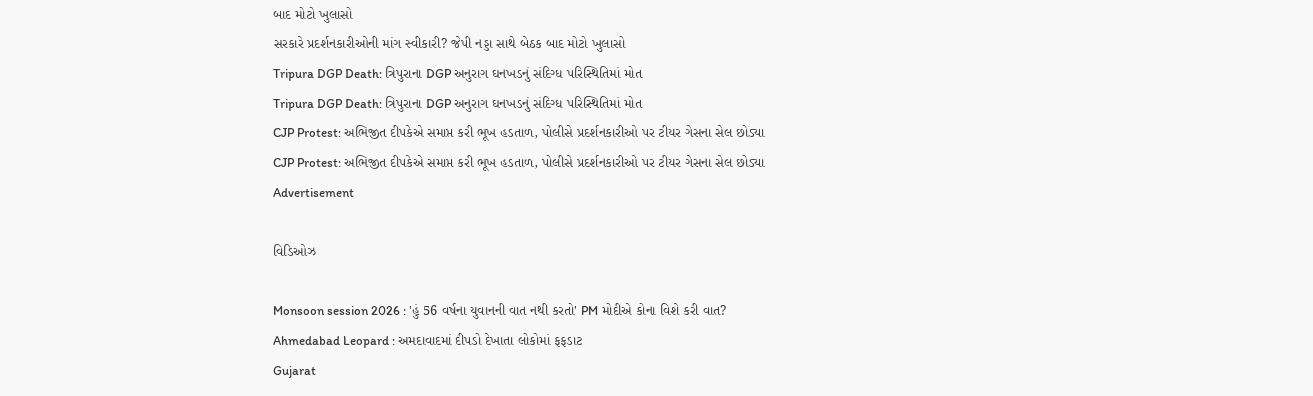બાદ મોટો ખુલાસો
સરકારે પ્રદર્શનકારીઓની માંગ સ્વીકારી? જેપી નડ્ડા સાથે બેઠક બાદ મોટો ખુલાસો
Tripura DGP Death: ત્રિપુરાના DGP અનુરાગ ઘનખડનું સંદિગ્ધ પરિસ્થિતિમાં મોત
Tripura DGP Death: ત્રિપુરાના DGP અનુરાગ ઘનખડનું સંદિગ્ધ પરિસ્થિતિમાં મોત
CJP Protest: અભિજીત દીપકેએ સમાપ્ત કરી ભૂખ હડતાળ, પોલીસે પ્રદર્શનકારીઓ પર ટીયર ગેસના સેલ છોડ્યા
CJP Protest: અભિજીત દીપકેએ સમાપ્ત કરી ભૂખ હડતાળ, પોલીસે પ્રદર્શનકારીઓ પર ટીયર ગેસના સેલ છોડ્યા
Advertisement

વિડિઓઝ

Monsoon session 2026 : 'હું 56 વર્ષના યુવાનની વાત નથી કરતો' PM મોદીએ કોના વિશે કરી વાત?
Ahmedabad Leopard : અમદાવાદમાં દીપડો દેખાતા લોકોમાં ફફડાટ
Gujarat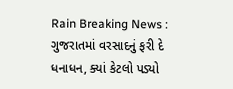Rain Breaking News : ગુજરાતમાં વરસાદનું ફરી દે ધનાધન, ક્યાં કેટલો પડ્યો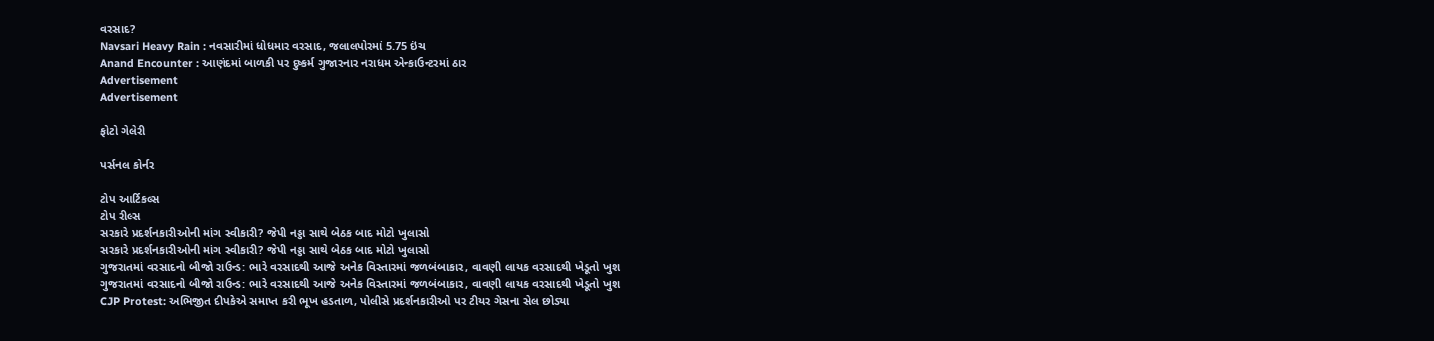વરસાદ?
Navsari Heavy Rain : નવસારીમાં ધોધમાર વરસાદ, જલાલપોરમાં 5.75 ઇંચ
Anand Encounter : આણંદમાં બાળકી પર દુષ્કર્મ ગુજારનાર નરાધમ એન્કાઉન્ટરમાં ઠાર
Advertisement
Advertisement

ફોટો ગેલેરી

પર્સનલ કોર્નર

ટોપ આર્ટિકલ્સ
ટોપ રીલ્સ
સરકારે પ્રદર્શનકારીઓની માંગ સ્વીકારી? જેપી નડ્ડા સાથે બેઠક બાદ મોટો ખુલાસો
સરકારે પ્રદર્શનકારીઓની માંગ સ્વીકારી? જેપી નડ્ડા સાથે બેઠક બાદ મોટો ખુલાસો
ગુજરાતમાં વરસાદનો બીજો રાઉન્ડ: ભારે વરસાદથી આજે અનેક વિસ્તારમાં જળબંબાકાર, વાવણી લાયક વરસાદથી ખેડૂતો ખુશ
ગુજરાતમાં વરસાદનો બીજો રાઉન્ડ: ભારે વરસાદથી આજે અનેક વિસ્તારમાં જળબંબાકાર, વાવણી લાયક વરસાદથી ખેડૂતો ખુશ
CJP Protest: અભિજીત દીપકેએ સમાપ્ત કરી ભૂખ હડતાળ, પોલીસે પ્રદર્શનકારીઓ પર ટીયર ગેસના સેલ છોડ્યા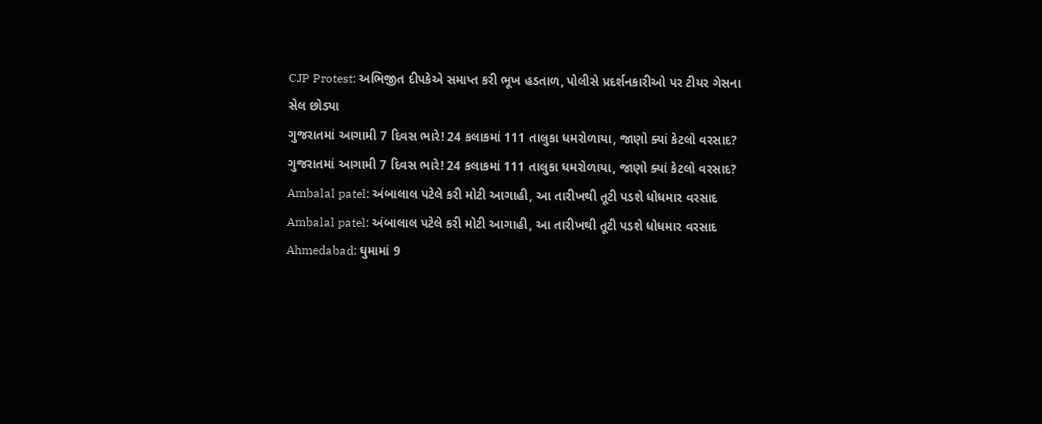CJP Protest: અભિજીત દીપકેએ સમાપ્ત કરી ભૂખ હડતાળ, પોલીસે પ્રદર્શનકારીઓ પર ટીયર ગેસના સેલ છોડ્યા
ગુજરાતમાં આગામી 7 દિવસ ભારે! 24 કલાકમાં 111 તાલુકા ધમરોળાયા, જાણો ક્યાં કેટલો વરસાદ?
ગુજરાતમાં આગામી 7 દિવસ ભારે! 24 કલાકમાં 111 તાલુકા ધમરોળાયા, જાણો ક્યાં કેટલો વરસાદ?
Ambalal patel: અંબાલાલ પટેલે કરી મોટી આગાહી, આ તારીખથી તૂટી પડશે ધોધમાર વરસાદ
Ambalal patel: અંબાલાલ પટેલે કરી મોટી આગાહી, આ તારીખથી તૂટી પડશે ધોધમાર વરસાદ
Ahmedabad: ઘુમામાં 9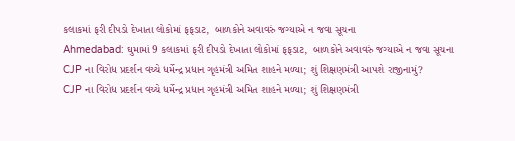કલાકમાં ફરી દીપડો દેખાતા લોકોમાં ફફડાટ,  બાળકોને અવાવરું જગ્યાએ ન જવા સૂચના
Ahmedabad: ઘુમામાં 9 કલાકમાં ફરી દીપડો દેખાતા લોકોમાં ફફડાટ,  બાળકોને અવાવરું જગ્યાએ ન જવા સૂચના
CJP ના વિરોધ પ્રદર્શન વચ્ચે ધર્મેન્દ્ર પ્રધાન ગૃહમંત્રી અમિત શાહને મળ્યા; શું શિક્ષણમંત્રી આપશે રાજીનામું?
CJP ના વિરોધ પ્રદર્શન વચ્ચે ધર્મેન્દ્ર પ્રધાન ગૃહમંત્રી અમિત શાહને મળ્યા; શું શિક્ષણમંત્રી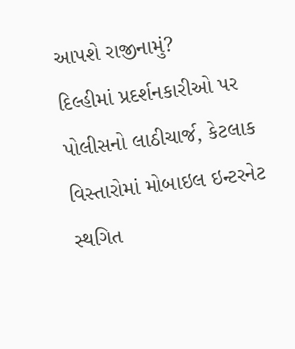આપશે રાજીનામું?
દિલ્હીમાં પ્રદર્શનકારીઓ પર પોલીસનો લાઠીચાર્જ, કેટલાક વિસ્તારોમાં મોબાઇલ ઇન્ટરનેટ સ્થગિત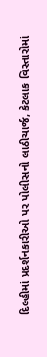દિલ્હીમાં પ્રદર્શનકારીઓ પર પોલીસનો લાઠીચાર્જ, કેટલાક વિસ્તારોમાં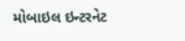મોબાઇલ ઇન્ટરનેટ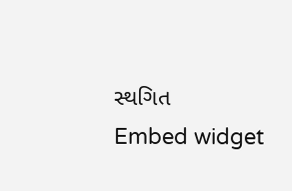સ્થગિત
Embed widget